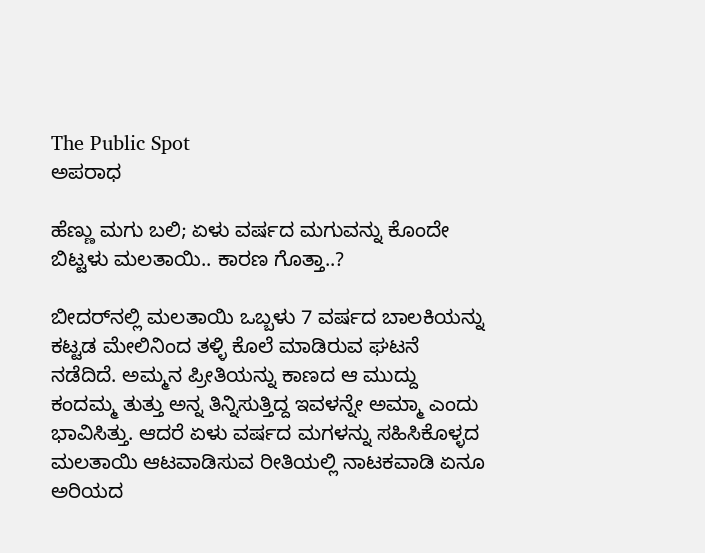The Public Spot
ಅಪರಾಧ

ಹೆಣ್ಣು ಮಗು ಬಲಿ; ಏಳು ವರ್ಷದ ಮಗುವನ್ನು ಕೊಂದೇ ಬಿಟ್ಟಳು ಮಲತಾಯಿ.. ಕಾರಣ ಗೊತ್ತಾ..?

ಬೀದರ್‌ನಲ್ಲಿ ಮಲತಾಯಿ ಒಬ್ಬಳು 7 ವರ್ಷದ ಬಾಲಕಿಯನ್ನು ಕಟ್ಟಡ ಮೇಲಿನಿಂದ ತಳ್ಳಿ ಕೊಲೆ ಮಾಡಿರುವ ಘಟನೆ ನಡೆದಿದೆ. ಅಮ್ಮನ ಪ್ರೀತಿಯನ್ನು ಕಾಣದ ಆ ಮುದ್ದು ಕಂದಮ್ಮ ತುತ್ತು ಅನ್ನ ತಿನ್ನಿಸುತ್ತಿದ್ದ ಇವಳನ್ನೇ ಅಮ್ಮಾ ಎಂದು ಭಾವಿಸಿತ್ತು. ಆದರೆ ಏಳು ವರ್ಷದ ಮಗಳನ್ನು ಸಹಿಸಿಕೊಳ್ಳದ ಮಲತಾಯಿ ಆಟವಾಡಿಸುವ ರೀತಿಯಲ್ಲಿ ನಾಟಕವಾಡಿ ಏನೂ ಅರಿಯದ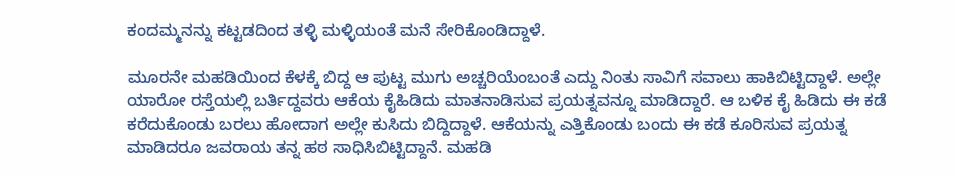ಕಂದಮ್ಮನನ್ನು ಕಟ್ಟಡದಿಂದ ತಳ್ಳಿ ಮಳ್ಳಿಯಂತೆ ಮನೆ ಸೇರಿಕೊಂಡಿದ್ದಾಳೆ.

ಮೂರನೇ ಮಹಡಿಯಿಂದ ಕೆಳಕ್ಕೆ ಬಿದ್ದ ಆ ಪುಟ್ಟ ಮುಗು ಅಚ್ಚರಿಯೆಂಬಂತೆ ಎದ್ದು ನಿಂತು ಸಾವಿಗೆ ಸವಾಲು ಹಾಕಿಬಿಟ್ಟಿದ್ದಾಳೆ. ಅಲ್ಲೇ ಯಾರೋ ರಸ್ತೆಯಲ್ಲಿ ಬರ್ತಿದ್ದವರು ಆಕೆಯ ಕೈಹಿಡಿದು ಮಾತನಾಡಿಸುವ ಪ್ರಯತ್ನವನ್ನೂ ಮಾಡಿದ್ದಾರೆ. ಆ ಬಳಿಕ ಕೈ ಹಿಡಿದು ಈ ಕಡೆ ಕರೆದುಕೊಂಡು ಬರಲು ಹೋದಾಗ ಅಲ್ಲೇ ಕುಸಿದು ಬಿದ್ದಿದ್ದಾಳೆ. ಆಕೆಯನ್ನು ಎತ್ತಿಕೊಂಡು ಬಂದು ಈ ಕಡೆ ಕೂರಿಸುವ ಪ್ರಯತ್ನ ಮಾಡಿದರೂ ಜವರಾಯ ತನ್ನ ಹಠ ಸಾಧಿಸಿಬಿಟ್ಟಿದ್ದಾನೆ. ಮಹಡಿ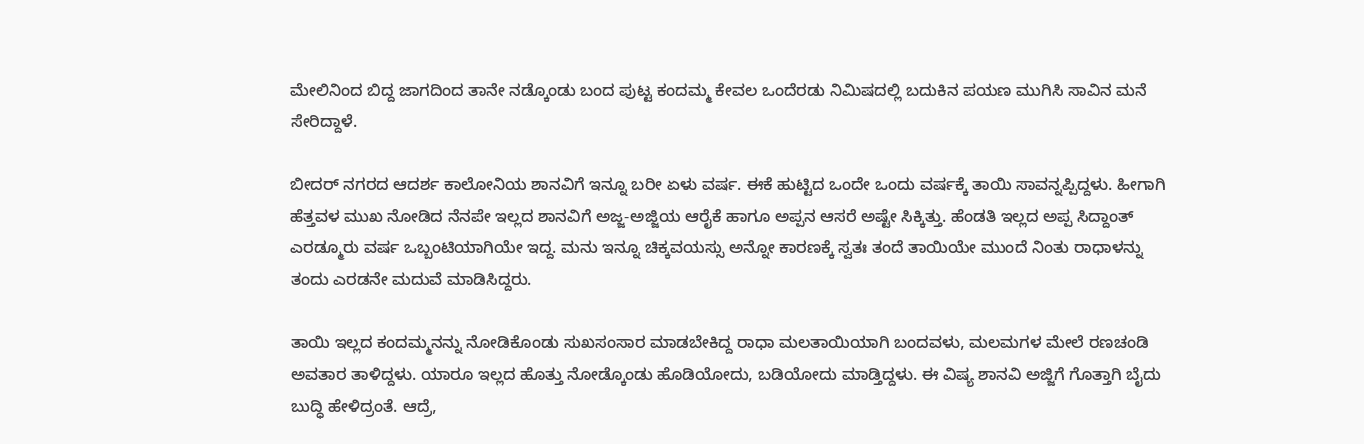ಮೇಲಿನಿಂದ ಬಿದ್ದ ಜಾಗದಿಂದ ತಾನೇ ನಡ್ಕೊಂಡು ಬಂದ ಪುಟ್ಟ ಕಂದಮ್ಮ ಕೇವಲ ಒಂದೆರಡು ನಿಮಿಷದಲ್ಲಿ ಬದುಕಿನ ಪಯಣ ಮುಗಿಸಿ ಸಾವಿನ ಮನೆ ಸೇರಿದ್ದಾಳೆ.

ಬೀದರ್ ನಗರದ ಆದರ್ಶ ಕಾಲೋನಿಯ ಶಾನವಿಗೆ ಇನ್ನೂ ಬರೀ ಏಳು ವರ್ಷ. ಈಕೆ ಹುಟ್ಟಿದ ಒಂದೇ ಒಂದು ವರ್ಷಕ್ಕೆ ತಾಯಿ ಸಾವನ್ನಪ್ಪಿದ್ದಳು. ಹೀಗಾಗಿ ಹೆತ್ತವಳ ಮುಖ ನೋಡಿದ ನೆನಪೇ ಇಲ್ಲದ ಶಾನವಿಗೆ ಅಜ್ಜ-ಅಜ್ಜಿಯ ಆರೈಕೆ ಹಾಗೂ ಅಪ್ಪನ ಆಸರೆ ಅಷ್ಟೇ ಸಿಕ್ಕಿತ್ತು. ಹೆಂಡತಿ ಇಲ್ಲದ ಅಪ್ಪ ಸಿದ್ದಾಂತ್‌‌ ಎರಡ್ಮೂರು ವರ್ಷ ಒಬ್ಬಂಟಿಯಾಗಿಯೇ ಇದ್ದ. ಮನು ಇನ್ನೂ ಚಿಕ್ಕವಯಸ್ಸು ಅನ್ನೋ ಕಾರಣಕ್ಕೆ ಸ್ವತಃ ತಂದೆ ತಾಯಿಯೇ ಮುಂದೆ ನಿಂತು ರಾಧಾಳನ್ನು ತಂದು ಎರಡನೇ ಮದುವೆ ಮಾಡಿಸಿದ್ದರು.

ತಾಯಿ ಇಲ್ಲದ ಕಂದಮ್ಮನನ್ನು ನೋಡಿಕೊಂಡು ಸುಖಸಂಸಾರ ಮಾಡಬೇಕಿದ್ದ ರಾಧಾ ಮಲತಾಯಿಯಾಗಿ ಬಂದವಳು, ಮಲಮಗಳ ಮೇಲೆ ರಣಚಂಡಿ ಅವತಾರ ತಾಳಿದ್ದಳು. ಯಾರೂ ಇಲ್ಲದ ಹೊತ್ತು ನೋಡ್ಕೊಂಡು ಹೊಡಿಯೋದು, ಬಡಿಯೋದು ಮಾಡ್ತಿದ್ದಳು. ಈ ವಿಷ್ಯ ಶಾನವಿ ಅಜ್ಜಿಗೆ ಗೊತ್ತಾಗಿ ಬೈದು ಬುದ್ಧಿ ಹೇಳಿದ್ರಂತೆ. ಆದ್ರೆ,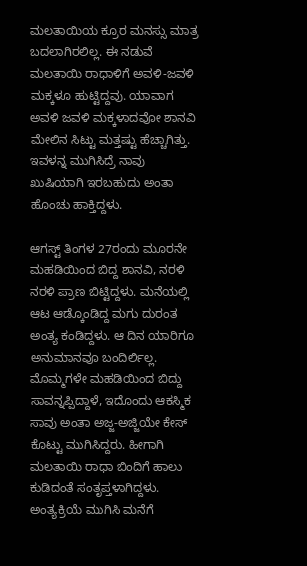ಮಲತಾಯಿಯ ಕ್ರೂರ ಮನಸ್ಸು ಮಾತ್ರ ಬದಲಾಗಿರಲಿಲ್ಲ. ಈ ನಡುವೆ ಮಲತಾಯಿ ರಾಧಾಳಿಗೆ ಅವಳಿ-ಜವಳಿ ಮಕ್ಕಳೂ ಹುಟ್ಟಿದ್ದವು. ಯಾವಾಗ ಅವಳಿ ಜವಳಿ ಮಕ್ಕಳಾದವೋ ಶಾನವಿ ಮೇಲಿನ ಸಿಟ್ಟು ಮತ್ತಷ್ಟು ಹೆಚ್ಚಾಗಿತ್ತು. ಇವಳನ್ನ ಮುಗಿಸಿದ್ರೆ ನಾವು ಖುಷಿಯಾಗಿ ಇರಬಹುದು ಅಂತಾ ಹೊಂಚು ಹಾಕ್ತಿದ್ದಳು.

ಆಗಸ್ಟ್‌ ತಿಂಗಳ 27ರಂದು ಮೂರನೇ ಮಹಡಿಯಿಂದ ಬಿದ್ದ ಶಾನವಿ, ನರಳಿ ನರಳಿ ಪ್ರಾಣ ಬಿಟ್ಟಿದ್ದಳು. ಮನೆಯಲ್ಲಿ ಆಟ ಆಡ್ಕೊಂಡಿದ್ದ ಮಗು ದುರಂತ ಅಂತ್ಯ ಕಂಡಿದ್ದಳು. ಆ ದಿನ ಯಾರಿಗೂ ಅನುಮಾನವೂ ಬಂದಿರ್ಲಿಲ್ಲ. ಮೊಮ್ಮಗಳೇ ಮಹಡಿಯಿಂದ ಬಿದ್ದು ಸಾವನ್ನಪ್ಪಿದ್ದಾಳೆ, ಇದೊಂದು ಆಕಸ್ಮಿಕ ಸಾವು ಅಂತಾ ಅಜ್ಜ-ಅಜ್ಜಿಯೇ ಕೇಸ್‌ ಕೊಟ್ಟು ಮುಗಿಸಿದ್ದರು. ಹೀಗಾಗಿ ಮಲತಾಯಿ ರಾಧಾ ಬಿಂದಿಗೆ ಹಾಲು ಕುಡಿದಂತೆ ಸಂತೃಪ್ತಳಾಗಿದ್ದಳು. ಅಂತ್ಯಕ್ರಿಯೆ ಮುಗಿಸಿ ಮನೆಗೆ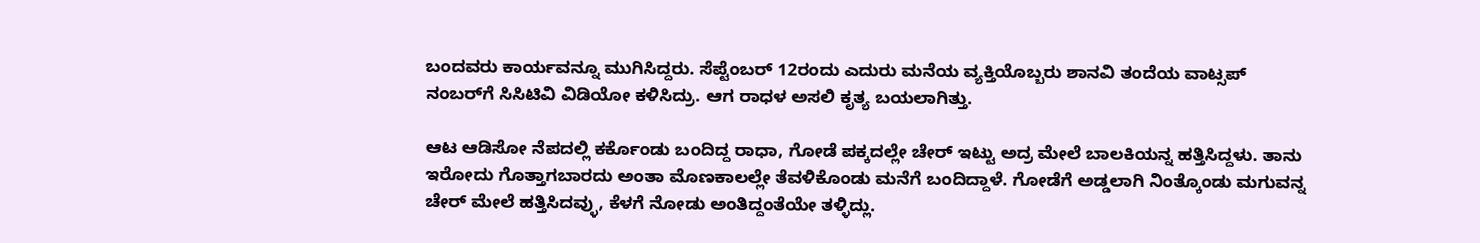ಬಂದವರು ಕಾರ್ಯವನ್ನೂ ಮುಗಿಸಿದ್ದರು. ಸೆಪ್ಟೆಂಬರ್‌ 12ರಂದು ಎದುರು ಮನೆಯ ವ್ಯಕ್ತಿಯೊಬ್ಬರು ಶಾನವಿ ತಂದೆಯ ವಾಟ್ಸಪ್‌ ನಂಬರ್‌ಗೆ ಸಿಸಿಟಿವಿ ವಿಡಿಯೋ ಕಳಿಸಿದ್ರು. ಆಗ ರಾಧಳ ಅಸಲಿ ಕೃತ್ಯ ಬಯಲಾಗಿತ್ತು.

ಆಟ ಆಡಿಸೋ ನೆಪದಲ್ಲಿ ಕರ್ಕೊಂಡು ಬಂದಿದ್ದ ರಾಧಾ, ಗೋಡೆ ಪಕ್ಕದಲ್ಲೇ ಚೇರ್‌ ಇಟ್ಟು ಅದ್ರ ಮೇಲೆ ಬಾಲಕಿಯನ್ನ ಹತ್ತಿಸಿದ್ದಳು. ತಾನು ಇರೋದು ಗೊತ್ತಾಗಬಾರದು ಅಂತಾ ಮೊಣಕಾಲಲ್ಲೇ ತೆವಳಿಕೊಂಡು ಮನೆಗೆ ಬಂದಿದ್ದಾಳೆ. ಗೋಡೆಗೆ ಅಡ್ಡಲಾಗಿ ನಿಂತ್ಕೊಂಡು ಮಗುವನ್ನ ಚೇರ್‌ ಮೇಲೆ ಹತ್ತಿಸಿದವ್ಳು, ಕೆಳಗೆ ನೋಡು ಅಂತಿದ್ದಂತೆಯೇ ತಳ್ಳಿದ್ಲು.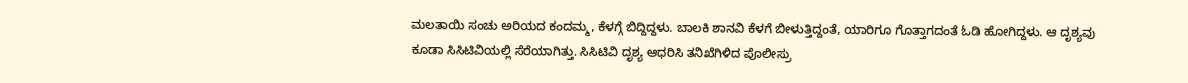ಮಲತಾಯಿ ಸಂಚು ಅರಿಯದ ಕಂದಮ್ಮ, ಕೆಳಗ್ಗೆ ಬಿದ್ದಿದ್ದಳು. ಬಾಲಕಿ ಶಾನವಿ ಕೆಳಗೆ ಬೀಳುತ್ತಿದ್ದಂತೆ, ಯಾರಿಗೂ ಗೊತ್ತಾಗದಂತೆ ಓಡಿ ಹೋಗಿದ್ದಳು. ಆ ದೃಶ್ಯವು ಕೂಡಾ ಸಿಸಿಟಿವಿಯಲ್ಲಿ ಸೆರೆಯಾಗಿತ್ತು. ಸಿಸಿಟಿವಿ ದೃಶ್ಯ ಆಧರಿಸಿ ತನಿಖೆಗಿಳಿದ ಪೊಲೀಸ್ರು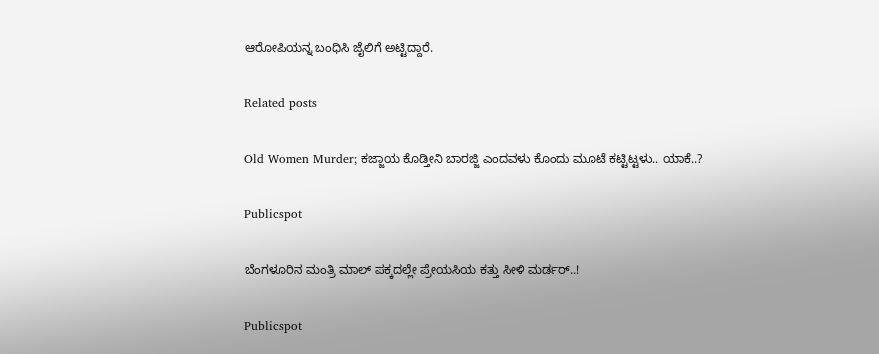ಆರೋಪಿಯನ್ನ ಬಂಧಿಸಿ ಜೈಲಿಗೆ ಅಟ್ಟಿದ್ದಾರೆ.

Related posts

Old Women Murder; ಕಜ್ಜಾಯ ಕೊಡ್ತೀನಿ ಬಾರಜ್ಜಿ ಎಂದವಳು ಕೊಂದು ಮೂಟೆ ಕಟ್ಟಿಟ್ಟಳು.. ಯಾಕೆ..?

Publicspot

ಬೆಂಗಳೂರಿನ ಮಂತ್ರಿ ಮಾಲ್‌ ಪಕ್ಕದಲ್ಲೇ ಪ್ರೇಯಸಿಯ ಕತ್ತು ಸೀಳಿ ಮರ್ಡರ್‌..!

Publicspot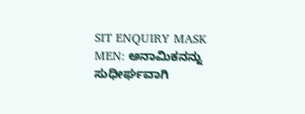SIT ENQUIRY MASK MEN: ಅನಾಮಿಕನನ್ನು ಸುಧೀರ್ಘವಾಗಿ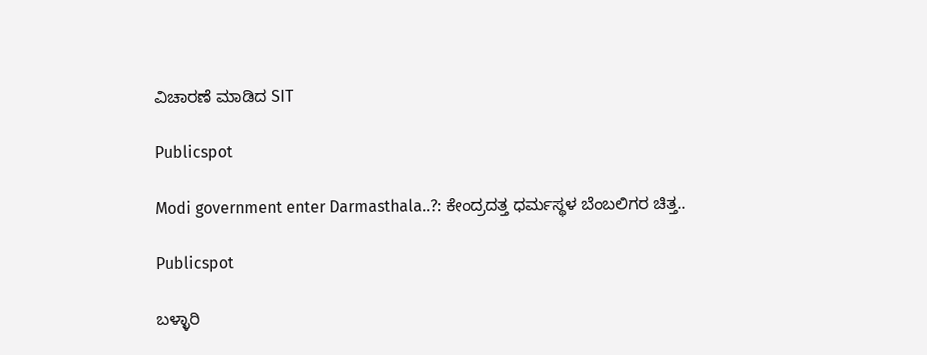ವಿಚಾರಣೆ ಮಾಡಿದ SIT

Publicspot

Modi government enter Darmasthala..?: ಕೇಂದ್ರದತ್ತ ಧರ್ಮಸ್ಥಳ ಬೆಂಬಲಿಗರ ಚಿತ್ತ..

Publicspot

ಬಳ್ಳಾರಿ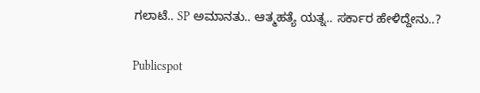ಗಲಾಟೆ.. SP ಅಮಾನತು.. ಆತ್ಮಹತ್ಯೆ ಯತ್ನ.. ಸರ್ಕಾರ ಹೇಳಿದ್ದೇನು..?

Publicspot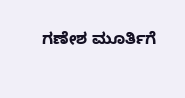ಗಣೇಶ ಮೂರ್ತಿಗೆ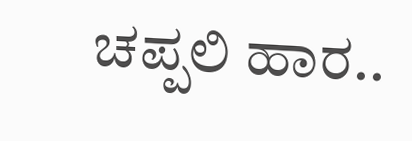ಚಪ್ಪಲಿ ಹಾರ..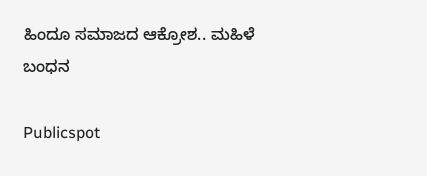ಹಿಂದೂ ಸಮಾಜದ ಆಕ್ರೋಶ.. ಮಹಿಳೆ ಬಂಧನ

Publicspot